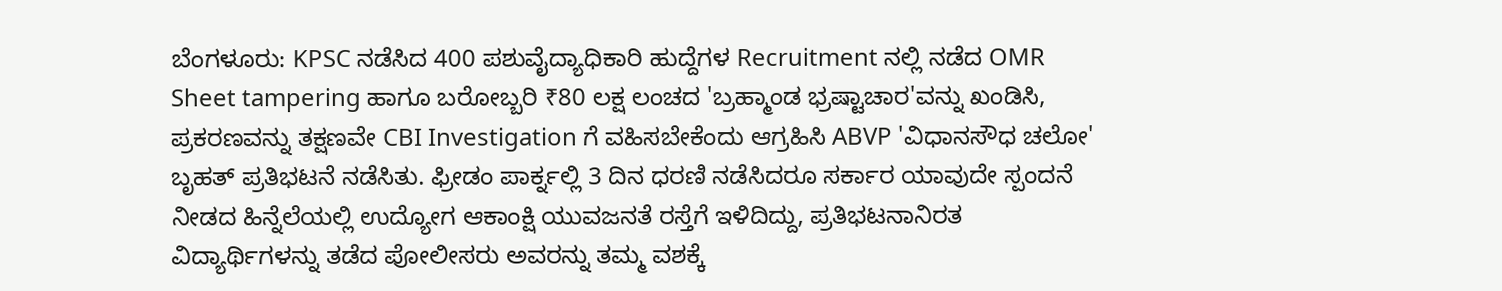ಬೆಂಗಳೂರು: KPSC ನಡೆಸಿದ 400 ಪಶುವೈದ್ಯಾಧಿಕಾರಿ ಹುದ್ದೆಗಳ Recruitment ನಲ್ಲಿ ನಡೆದ OMR Sheet tampering ಹಾಗೂ ಬರೋಬ್ಬರಿ ₹80 ಲಕ್ಷ ಲಂಚದ 'ಬ್ರಹ್ಮಾಂಡ ಭ್ರಷ್ಟಾಚಾರ'ವನ್ನು ಖಂಡಿಸಿ, ಪ್ರಕರಣವನ್ನು ತಕ್ಷಣವೇ CBI Investigation ಗೆ ವಹಿಸಬೇಕೆಂದು ಆಗ್ರಹಿಸಿ ABVP 'ವಿಧಾನಸೌಧ ಚಲೋ' ಬೃಹತ್ ಪ್ರತಿಭಟನೆ ನಡೆಸಿತು. ಫ್ರೀಡಂ ಪಾರ್ಕ್ನಲ್ಲಿ 3 ದಿನ ಧರಣಿ ನಡೆಸಿದರೂ ಸರ್ಕಾರ ಯಾವುದೇ ಸ್ಪಂದನೆ ನೀಡದ ಹಿನ್ನೆಲೆಯಲ್ಲಿ ಉದ್ಯೋಗ ಆಕಾಂಕ್ಷಿ ಯುವಜನತೆ ರಸ್ತೆಗೆ ಇಳಿದಿದ್ದು, ಪ್ರತಿಭಟನಾನಿರತ ವಿದ್ಯಾರ್ಥಿಗಳನ್ನು ತಡೆದ ಪೋಲೀಸರು ಅವರನ್ನು ತಮ್ಮ ವಶಕ್ಕೆ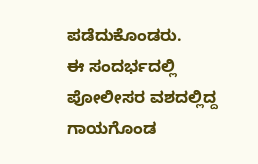ಪಡೆದುಕೊಂಡರು.
ಈ ಸಂದರ್ಭದಲ್ಲಿ ಪೋಲೀಸರ ವಶದಲ್ಲಿದ್ದ ಗಾಯಗೊಂಡ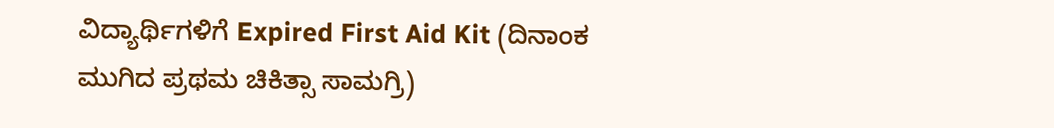ವಿದ್ಯಾರ್ಥಿಗಳಿಗೆ Expired First Aid Kit (ದಿನಾಂಕ ಮುಗಿದ ಪ್ರಥಮ ಚಿಕಿತ್ಸಾ ಸಾಮಗ್ರಿ)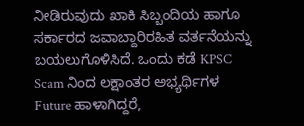ನೀಡಿರುವುದು ಖಾಕಿ ಸಿಬ್ಬಂದಿಯ ಹಾಗೂ ಸರ್ಕಾರದ ಜವಾಬ್ದಾರಿರಹಿತ ವರ್ತನೆಯನ್ನು ಬಯಲುಗೊಳಿಸಿದೆ. ಒಂದು ಕಡೆ KPSC Scam ನಿಂದ ಲಕ್ಷಾಂತರ ಅಭ್ಯರ್ಥಿಗಳ Future ಹಾಳಾಗಿದ್ದರೆ,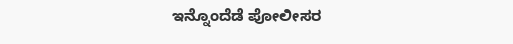ಇನ್ನೊಂದೆಡೆ ಪೋಲೀಸರ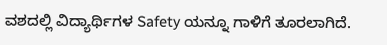ವಶದಲ್ಲಿ ವಿದ್ಯಾರ್ಥಿಗಳ Safety ಯನ್ನೂ ಗಾಳಿಗೆ ತೂರಲಾಗಿದೆ.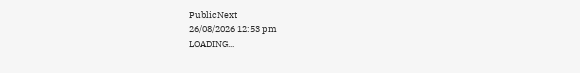PublicNext
26/08/2026 12:53 pm
LOADING...